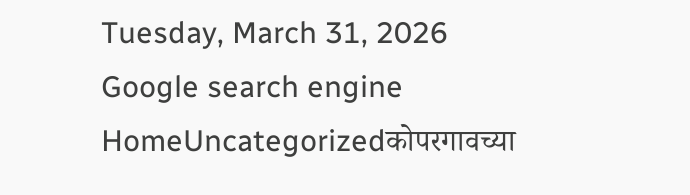Tuesday, March 31, 2026
Google search engine
HomeUncategorizedकोपरगावच्या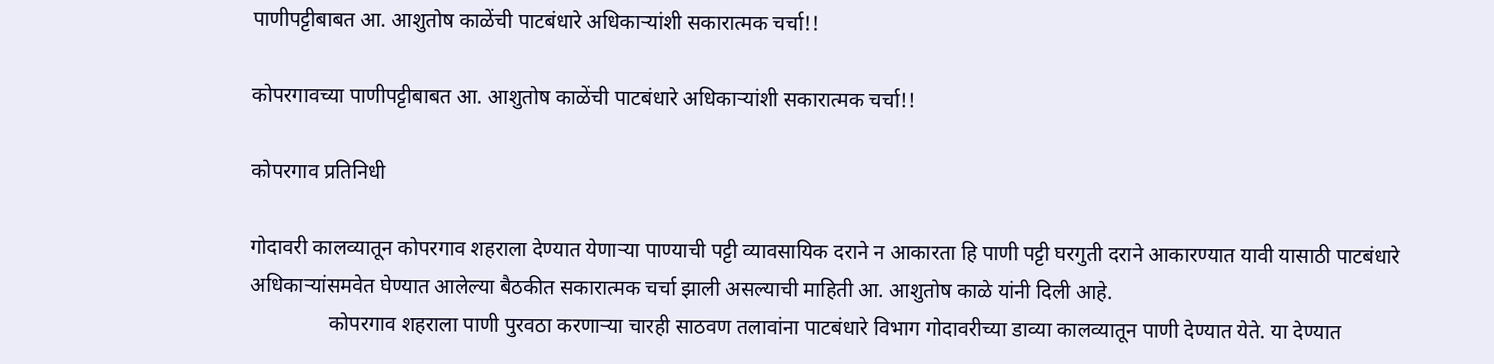पाणीपट्टीबाबत आ. आशुतोष काळेंची पाटबंधारे अधिकाऱ्यांशी सकारात्मक चर्चा!!

कोपरगावच्या पाणीपट्टीबाबत आ. आशुतोष काळेंची पाटबंधारे अधिकाऱ्यांशी सकारात्मक चर्चा!!

कोपरगाव प्रतिनिधी

गोदावरी कालव्यातून कोपरगाव शहराला देण्यात येणाऱ्या पाण्याची पट्टी व्यावसायिक दराने न आकारता हि पाणी पट्टी घरगुती दराने आकारण्यात यावी यासाठी पाटबंधारे अधिकाऱ्यांसमवेत घेण्यात आलेल्या बैठकीत सकारात्मक चर्चा झाली असल्याची माहिती आ. आशुतोष काळे यांनी दिली आहे.
               कोपरगाव शहराला पाणी पुरवठा करणाऱ्या चारही साठवण तलावांना पाटबंधारे विभाग गोदावरीच्या डाव्या कालव्यातून पाणी देण्यात येते. या देण्यात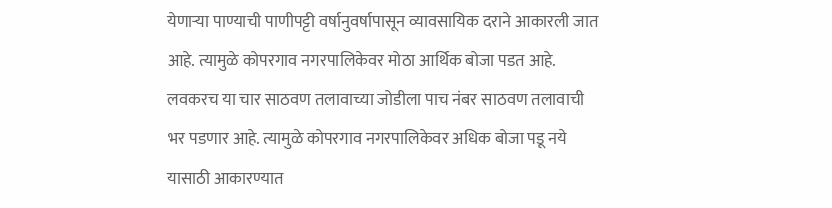येणाऱ्या पाण्याची पाणीपट्टी वर्षानुवर्षापासून व्यावसायिक दराने आकारली जात आहे. त्यामुळे कोपरगाव नगरपालिकेवर मोठा आर्थिक बोजा पडत आहे. लवकरच या चार साठवण तलावाच्या जोडीला पाच नंबर साठवण तलावाची भर पडणार आहे. त्यामुळे कोपरगाव नगरपालिकेवर अधिक बोजा पडू नये यासाठी आकारण्यात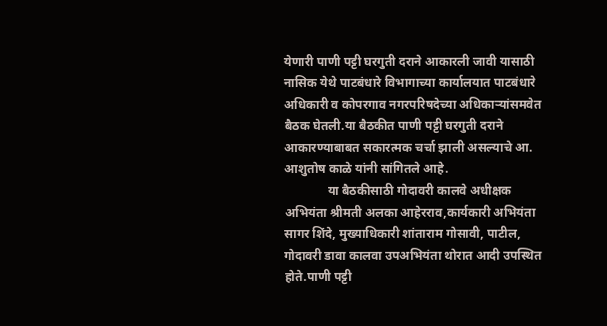येणारी पाणी पट्टी घरगुती दराने आकारली जावी यासाठी नासिक येथे पाटबंधारे विभागाच्या कार्यालयात पाटबंधारे अधिकारी व कोपरगाव नगरपरिषदेच्या अधिकाऱ्यांसमवेत बैठक घेतली.या बैठकीत पाणी पट्टी घरगुती दराने आकारण्याबाबत सकारत्मक चर्चा झाली असल्याचे आ. आशुतोष काळे यांनी सांगितले आहे.
              या बैठकीसाठी गोदावरी कालवे अधीक्षक अभियंता श्रीमती अलका आहेरराव,कार्यकारी अभियंता सागर शिंदे, मुख्याधिकारी शांताराम गोसावी, पाटील, गोदावरी डावा कालवा उपअभियंता थोरात आदी उपस्थित होते.पाणी पट्टी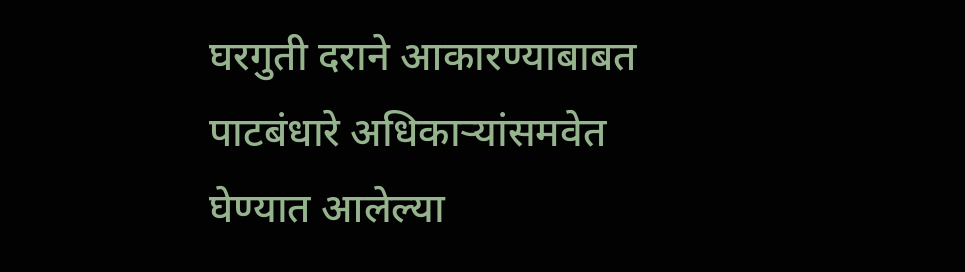घरगुती दराने आकारण्याबाबत पाटबंधारे अधिकाऱ्यांसमवेत घेण्यात आलेल्या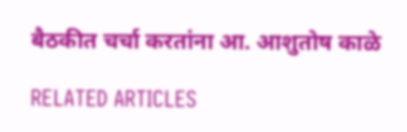बैठकीत चर्चा करतांना आ. आशुतोष काळे

RELATED ARTICLES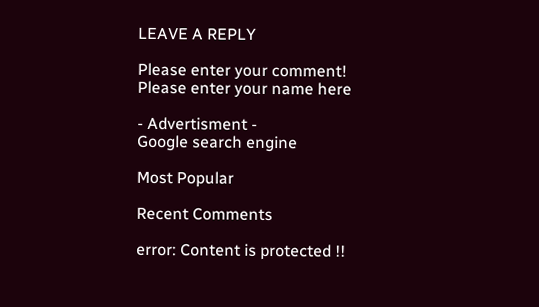LEAVE A REPLY

Please enter your comment!
Please enter your name here

- Advertisment -
Google search engine

Most Popular

Recent Comments

error: Content is protected !!